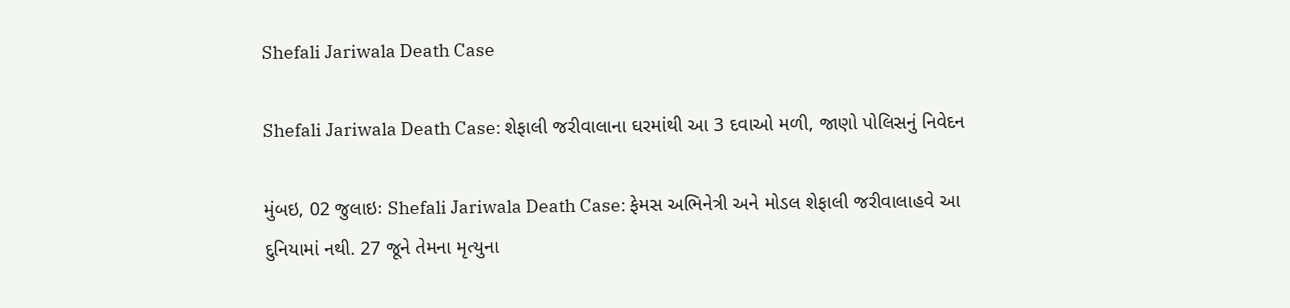Shefali Jariwala Death Case

Shefali Jariwala Death Case: શેફાલી જરીવાલાના ઘરમાંથી આ 3 દવાઓ મળી, જાણો પોલિસનું નિવેદન

મુંબઇ, 02 જુલાઇઃ Shefali Jariwala Death Case: ફેમસ અભિનેત્રી અને મોડલ શેફાલી જરીવાલાહવે આ દુનિયામાં નથી. 27 જૂને તેમના મૃત્યુના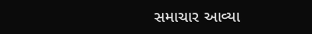સમાચાર આવ્યા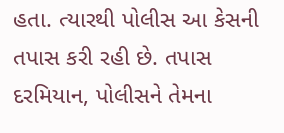હતા. ત્યારથી પોલીસ આ કેસની તપાસ કરી રહી છે. તપાસ દરમિયાન, પોલીસને તેમના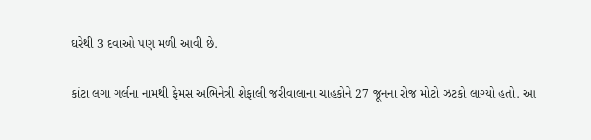ઘરેથી 3 દવાઓ પણ મળી આવી છે.

કાંટા લગા ગર્લના નામથી ફેમસ અભિનેત્રી શેફાલી જરીવાલાના ચાહકોને 27 જૂનના રોજ મોટો ઝટકો લાગ્યો હતો. આ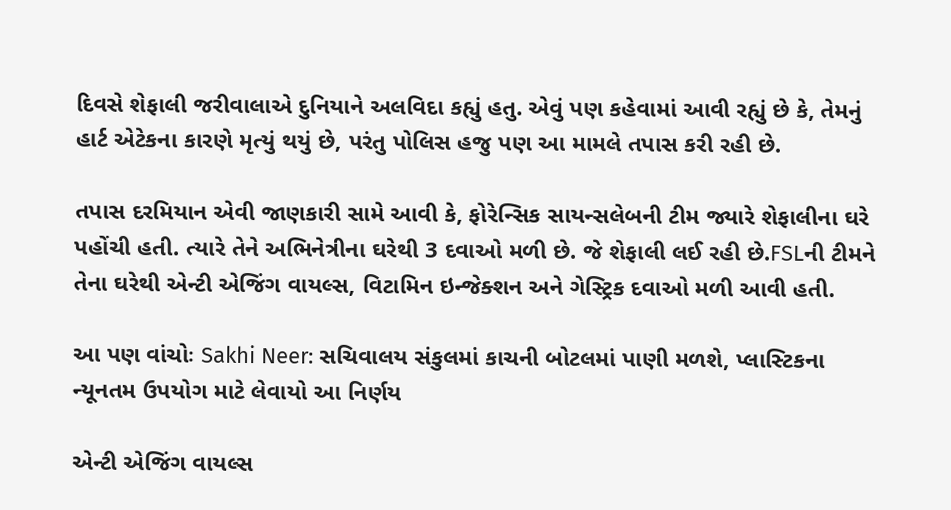દિવસે શેફાલી જરીવાલાએ દુનિયાને અલવિદા કહ્યું હતુ. એવું પણ કહેવામાં આવી રહ્યું છે કે, તેમનું હાર્ટ એટેકના કારણે મૃત્યું થયું છે, પરંતુ પોલિસ હજુ પણ આ મામલે તપાસ કરી રહી છે.

તપાસ દરમિયાન એવી જાણકારી સામે આવી કે, ફોરેન્સિક સાયન્સલેબની ટીમ જ્યારે શેફાલીના ઘરે પહોંચી હતી. ત્યારે તેને અભિનેત્રીના ઘરેથી 3 દવાઓ મળી છે. જે શેફાલી લઈ રહી છે.FSLની ટીમને તેના ઘરેથી એન્ટી એજિંગ વાયલ્સ, વિટામિન ઇન્જેક્શન અને ગેસ્ટ્રિક દવાઓ મળી આવી હતી.

આ પણ વાંચોઃ Sakhi Neer: સચિવાલય સંકુલમાં કાચની બોટલમાં પાણી મળશે, પ્લાસ્ટિકના ન્યૂનતમ ઉપયોગ માટે લેવાયો આ નિર્ણય

એન્ટી એજિંગ વાયલ્સ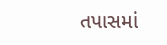તપાસમાં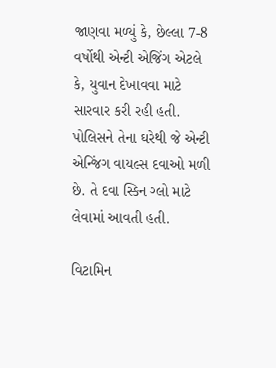જાણવા મળ્યું કે, છેલ્લા 7-8 વર્ષોથી એન્ટી એજિંગ એટલે કે, યુવાન દેખાવવા માટે સારવાર કરી રહી હતી. પોલિસને તેના ઘરેથી જે એન્ટી એન્જિંગ વાયલ્સ દવાઓ મળી છે. તે દવા સ્કિન ગ્લો માટે લેવામાં આવતી હતી.

વિટામિન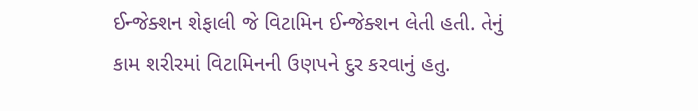ઈન્જેક્શન શેફાલી જે વિટામિન ઈન્જેક્શન લેતી હતી. તેનું કામ શરીરમાં વિટામિનની ઉણપને દુર કરવાનું હતુ.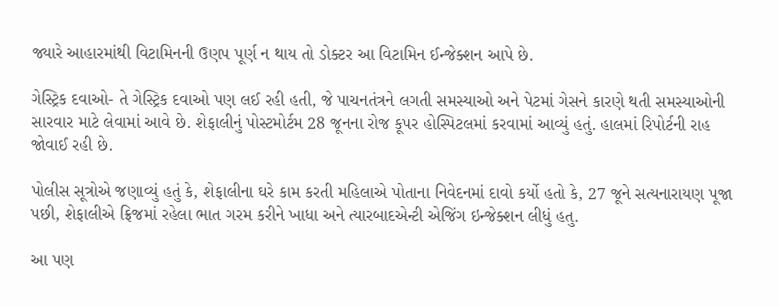જ્યારે આહારમાંથી વિટામિનની ઉણપ પૂર્ણ ન થાય તો ડોક્ટર આ વિટામિન ઈન્જેક્શન આપે છે.

ગેસ્ટ્રિક દવાઓ- તે ગેસ્ટ્રિક દવાઓ પણ લઈ રહી હતી, જે પાચનતંત્રને લગતી સમસ્યાઓ અને પેટમાં ગેસને કારણે થતી સમસ્યાઓની સારવાર માટે લેવામાં આવે છે. શેફાલીનું પોસ્ટમોર્ટમ 28 જૂનના રોજ કૂપર હોસ્પિટલમાં કરવામાં આવ્યું હતું. હાલમાં રિપોર્ટની રાહ જોવાઈ રહી છે.

પોલીસ સૂત્રોએ જણાવ્યું હતું કે, શેફાલીના ઘરે કામ કરતી મહિલાએ પોતાના નિવેદનમાં દાવો કર્યો હતો કે, 27 જૂને સત્યનારાયણ પૂજા પછી, શેફાલીએ ફ્રિજમાં રહેલા ભાત ગરમ કરીને ખાધા અને ત્યારબાદએન્ટી એજિંગ ઇન્જેક્શન લીધું હતુ.

આ પણ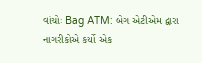વાંચોઃ Bag ATM: બેગ એટીએમ દ્વારા નાગરીકોએ કર્યો એક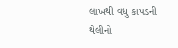લાખથી વધુ કાપડની થેલીનો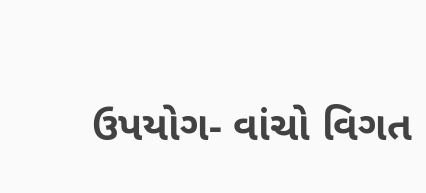ઉપયોગ- વાંચો વિગત